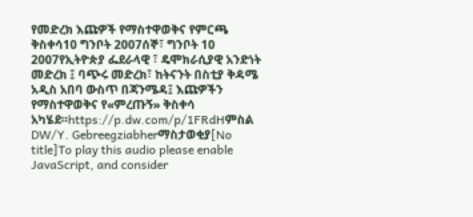የመድረክ እጩዎች የማስተዋወቅና የምርጫ ቅስቀሳ10 ግንቦት 2007ሰኞ፣ ግንቦት 10 2007የኢትዮጵያ ፌደራላዊ ፣ ዴሞክራሲያዊ አንድነት መድረክ ፤ ባጭሩ መድረክ፣ ከትናንት በስቲያ ቅዳሜ አዲስ አበባ ውስጥ በጃንሜዳ፤ እጩዎችን የማስተዋወቅና የ«ምረጡኝ» ቅስቀሳ አካሄደ።https://p.dw.com/p/1FRdHምስል DW/Y. Gebreegziabherማስታወቂያ[No title]To play this audio please enable JavaScript, and consider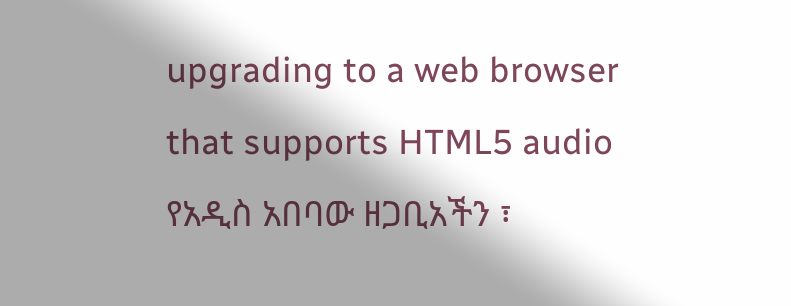upgrading to a web browser that supports HTML5 audio የአዲስ አበባው ዘጋቢአችን ፣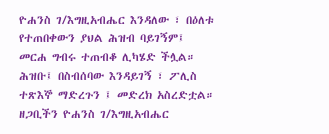ዮሐንስ ገ/እግዚአብሔር እንዳለው ፣ በዕለቱ የተጠበቀውን ያህል ሕዝብ ባይገኝም፤ መርሐ ግብሩ ተጠብቆ ሊካሄድ ችሏል። ሕዝቡ፤ በስብሰባው እንዳይገኝ ፣ ፖሊስ ተጽእኞ ማድረጉን ፤ መድረክ አስረድቷል። ዘጋቢችን ዮሐንስ ገ/እግዚአብሔር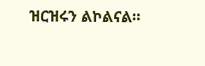ዝርዝሩን ልኮልናል።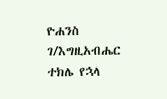ዮሐንስ ገ/እግዚአብሔር ተክሌ የኋላ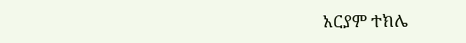አርያም ተክሌ